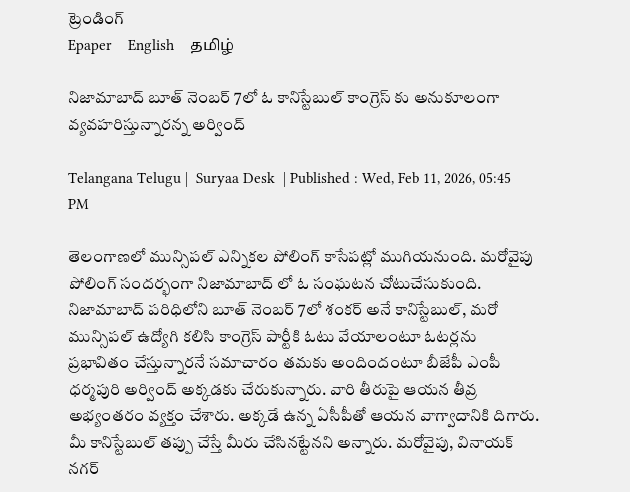ట్రెండింగ్
Epaper    English    தமிழ்

నిజామాబాద్ బూత్ నెంబర్ 7లో ఓ కానిస్టేబుల్ కాంగ్రెస్ కు అనుకూలంగా వ్యవహరిస్తున్నారన్న అర్వింద్

Telangana Telugu |  Suryaa Desk  | Published : Wed, Feb 11, 2026, 05:45 PM

తెలంగాణలో మున్సిపల్ ఎన్నికల పోలింగ్ కాసేపట్లో ముగియనుంది. మరోవైపు పోలింగ్ సందర్భంగా నిజామాబాద్ లో ఓ సంఘటన చోటుచేసుకుంది. నిజామాబాద్ పరిధిలోని బూత్ నెంబర్ 7లో శంకర్ అనే కానిస్టేబుల్, మరో మున్సిపల్ ఉద్యోగి కలిసి కాంగ్రెస్ పార్టీకి ఓటు వేయాలంటూ ఓటర్లను ప్రభావితం చేస్తున్నారనే సమాచారం తమకు అందిందంటూ బీజేపీ ఎంపీ ధర్మపురి అర్వింద్ అక్కడకు చేరుకున్నారు. వారి తీరుపై ఆయన తీవ్ర అభ్యంతరం వ్యక్తం చేశారు. అక్కడే ఉన్న ఏసీపీతో ఆయన వాగ్వాదానికి దిగారు. మీ కానిస్టేబుల్ తప్పు చేస్తే మీరు చేసినట్టేనని అన్నారు. మరోవైపు, వినాయక్ నగర్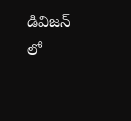డివిజన్ లో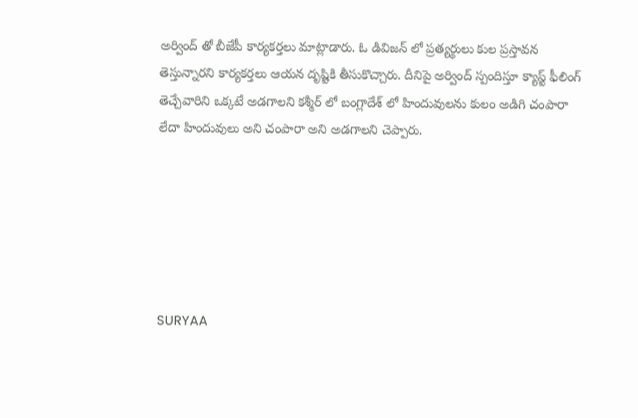అర్వింద్ తో బీజేపీ కార్యకర్తలు మాట్లాడారు. ఓ డివిజన్ లో ప్రత్యర్థులు కుల ప్రస్తావన తెస్తున్నారని కార్యకర్తలు ఆయన దృష్టికి తీసుకొచ్చారు. దీనిపై అర్వింద్ స్పందిస్తూ క్యాస్ట్ ఫీలింగ్ తెచ్చేవారిని ఒక్కటే అడగాలని కశ్మీర్ లో బంగ్లాదేశ్ లో హిందువులను కులం అడిగి చంపారా లేదా హిందువులు అని చంపారా అని అడగాలని చెప్పారు.






SURYAA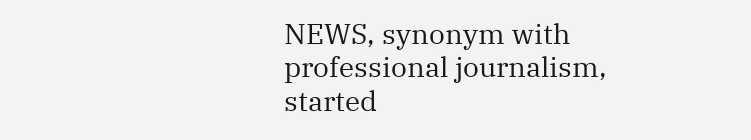NEWS, synonym with professional journalism, started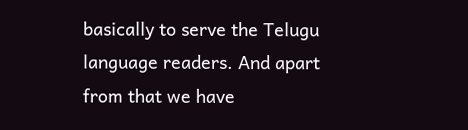basically to serve the Telugu language readers. And apart from that we have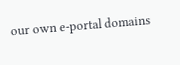our own e-portal domains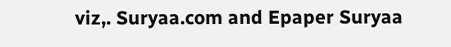viz,. Suryaa.com and Epaper Suryaa